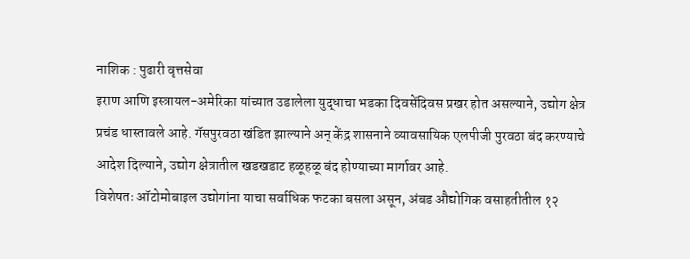नाशिक : पुढारी वृत्तसेवा
इराण आणि इस्त्रायल-अमेरिका यांच्यात उडालेला युद्धाचा भडका दिवसेंदिवस प्रखर होत असल्याने, उद्योग क्षेत्र प्रचंड धास्तावले आहे. गॅसपुरवठा खंडित झाल्याने अन् केंद्र शासनाने व्यावसायिक एलपीजी पुरवठा बंद करण्याचे आदेश दिल्याने, उद्योग क्षेत्रातील खडखडाट हळूहळू बंद होण्याच्या मार्गावर आहे.
विशेषतः ऑटोमोबाइल उद्योगांना याचा सर्वाधिक फटका बसला असून, अंबड औद्योगिक वसाहतीतील १२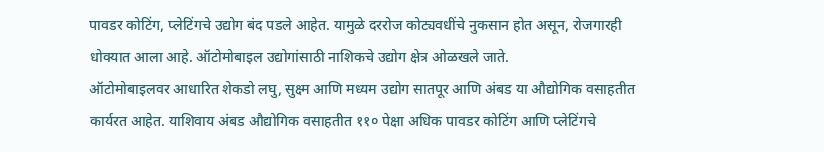पावडर कोटिंग, प्लेटिंगचे उद्योग बंद पडले आहेत. यामुळे दररोज कोट्यवधींचे नुकसान होत असून, रोजगारही धोक्यात आला आहे. ऑटोमोबाइल उद्योगांसाठी नाशिकचे उद्योग क्षेत्र ओळखले जाते.
ऑटोमोबाइलवर आधारित शेकडो लघु, सुक्ष्म आणि मध्यम उद्योग सातपूर आणि अंबड या औद्योगिक वसाहतीत कार्यरत आहेत. याशिवाय अंबड औद्योगिक वसाहतीत ११० पेक्षा अधिक पावडर कोटिंग आणि प्लेटिंगचे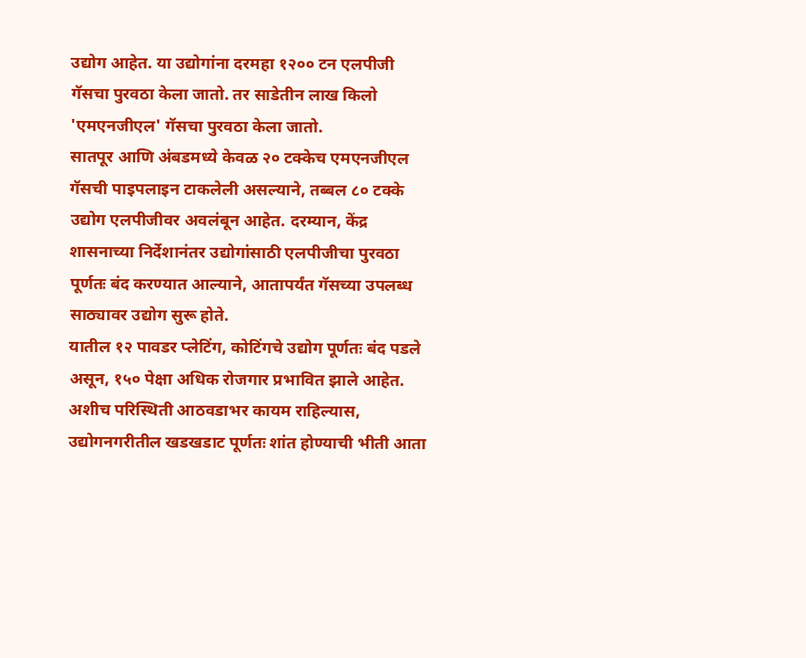उद्योग आहेत. या उद्योगांना दरमहा १२०० टन एलपीजी गॅसचा पुरवठा केला जातो. तर साडेतीन लाख किलो 'एमएनजीएल' गॅसचा पुरवठा केला जातो.
सातपूर आणि अंबडमध्ये केवळ २० टक्केच एमएनजीएल गॅसची पाइपलाइन टाकलेली असल्याने, तब्बल ८० टक्के उद्योग एलपीजीवर अवलंबून आहेत. दरम्यान, केंद्र शासनाच्या निर्देशानंतर उद्योगांसाठी एलपीजीचा पुरवठा पूर्णतः बंद करण्यात आल्याने, आतापर्यंत गॅसच्या उपलब्ध साठ्यावर उद्योग सुरू होते.
यातील १२ पावडर प्लेटिंग, कोटिंगचे उद्योग पूर्णतः बंद पडले असून, १५० पेक्षा अधिक रोजगार प्रभावित झाले आहेत. अशीच परिस्थिती आठवडाभर कायम राहिल्यास, उद्योगनगरीतील खडखडाट पूर्णतः शांत होण्याची भीती आता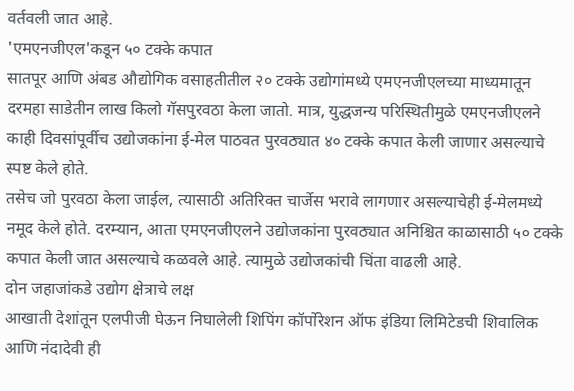वर्तवली जात आहे.
'एमएनजीएल'कडून ५० टक्के कपात
सातपूर आणि अंबड औद्योगिक वसाहतीतील २० टक्के उद्योगांमध्ये एमएनजीएलच्या माध्यमातून दरमहा साडेतीन लाख किलो गॅसपुरवठा केला जातो. मात्र, युद्धजन्य परिस्थितीमुळे एमएनजीएलने काही दिवसांपूर्वीच उद्योजकांना ई-मेल पाठवत पुरवठ्यात ४० टक्के कपात केली जाणार असल्याचे स्पष्ट केले होते.
तसेच जो पुरवठा केला जाईल, त्यासाठी अतिरिक्त चार्जेस भरावे लागणार असल्याचेही ई-मेलमध्ये नमूद केले होते. दरम्यान, आता एमएनजीएलने उद्योजकांना पुरवठ्यात अनिश्चित काळासाठी ५० टक्के कपात केली जात असल्याचे कळवले आहे. त्यामुळे उद्योजकांची चिंता वाढली आहे.
दोन जहाजांकडे उद्योग क्षेत्राचे लक्ष
आखाती देशांतून एलपीजी घेऊन निघालेली शिपिंग कॉर्पोरेशन ऑफ इंडिया लिमिटेडची शिवालिक आणि नंदादेवी ही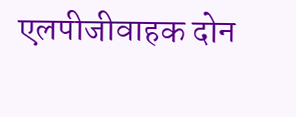एलपीजीवाहक दोन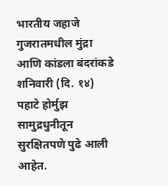भारतीय जहाजे गुजरातमधील मुंद्रा आणि कांडला बंदरांकडे शनिवारी (दि. १४) पहाटे होर्मुझ सामुद्रधुनीतून सुरक्षितपणे पुढे आली आहेत.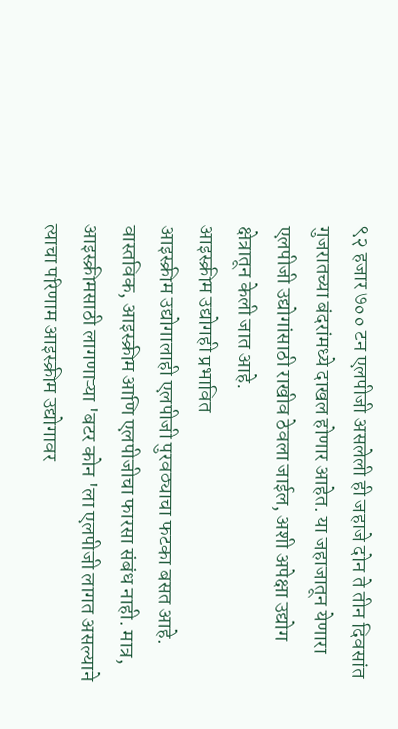९२ हजार ७०० टन एलपीजी असलेली ही जहाजे दोन ते तीन दिवसांत गुजरातच्या बंदरांमध्ये दाखल होणार आहेत. या जहाजातून येणारा एलपीजी उद्योगांसाठी राखीव ठेवला जाईल, अशी अपेक्षा उद्योग क्षेत्रातून केली जात आहे.
आइस्क्रीम उद्योगही प्रभावित
आइस्क्रीम उद्योगालाही एलपीजी पुरवठ्याचा फटका बसत आहे. वास्तविक, आइस्क्रीम आणि एलपीजीचा फारसा संबंध नाही. मात्र, आइस्क्रीमसाठी लागणाऱ्या 'बटर कोन 'ला एलपीजी लागत असल्याने त्याचा परिणाम आइस्क्रीम उद्योगावर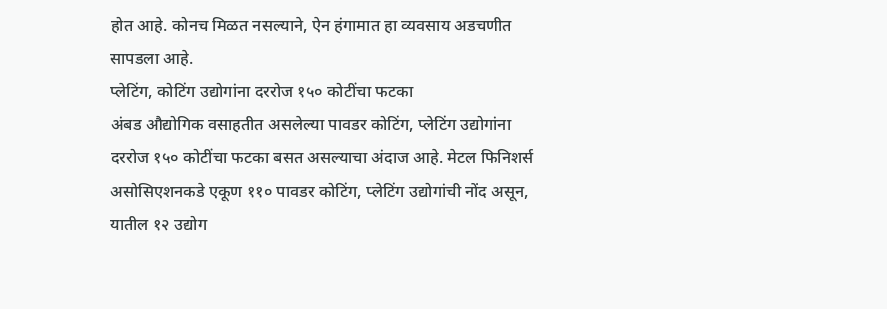होत आहे. कोनच मिळत नसल्याने, ऐन हंगामात हा व्यवसाय अडचणीत सापडला आहे.
प्लेटिंग, कोटिंग उद्योगांना दररोज १५० कोटींचा फटका
अंबड औद्योगिक वसाहतीत असलेल्या पावडर कोटिंग, प्लेटिंग उद्योगांना दररोज १५० कोटींचा फटका बसत असल्याचा अंदाज आहे. मेटल फिनिशर्स असोसिएशनकडे एकूण ११० पावडर कोटिंग, प्लेटिंग उद्योगांची नोंद असून, यातील १२ उद्योग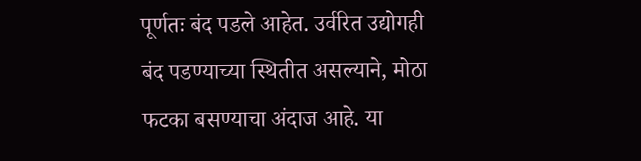पूर्णतः बंद पडले आहेत. उर्वरित उद्योगही बंद पडण्याच्या स्थितीत असल्याने, मोठा फटका बसण्याचा अंदाज आहे. या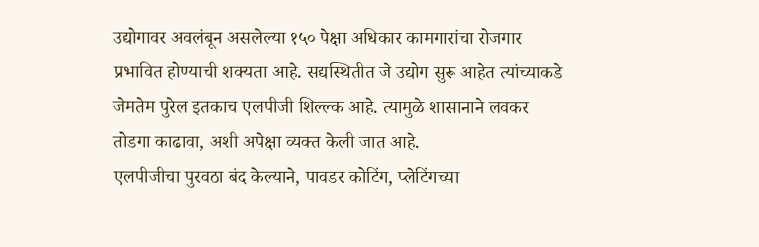उद्योगावर अवलंबून असलेल्या १५० पेक्षा अधिकार कामगारांचा रोजगार प्रभावित होण्याची शक्यता आहे. सद्यस्थितीत जे उद्योग सुरू आहेत त्यांच्याकडे जेमतेम पुरेल इतकाच एलपीजी शिल्ल्क आहे. त्यामुळे शासानाने लवकर तोडगा काढावा, अशी अपेक्षा व्यक्त केली जात आहे.
एलपीजीचा पुरवठा बंद केल्याने, पावडर कोटिंग, प्लेटिंगच्या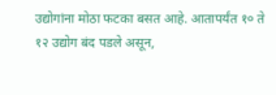उद्योगांना मोठा फटका बसत आहे. आतापर्यंत १० ते १२ उद्योग बंद पडले असून,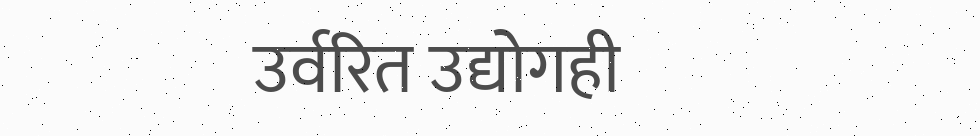उर्वरित उद्योगही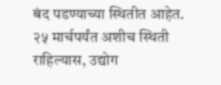बंद पडण्याच्या स्थितीत आहेत. २५ मार्चपर्यंत अशीच स्थिती राहिल्यास, उद्योग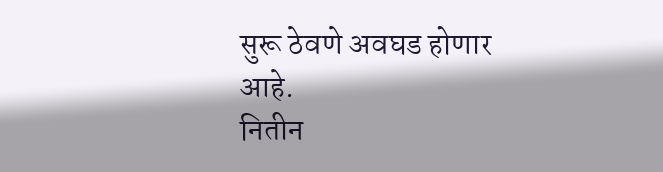सुरू ठेवणे अवघड होणार आहे.
नितीन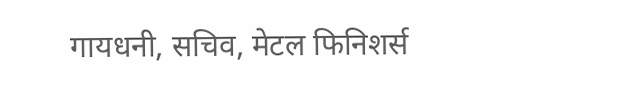गायधनी, सचिव, मेटल फिनिशर्स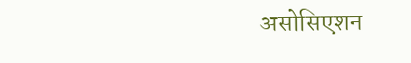असोसिएशन